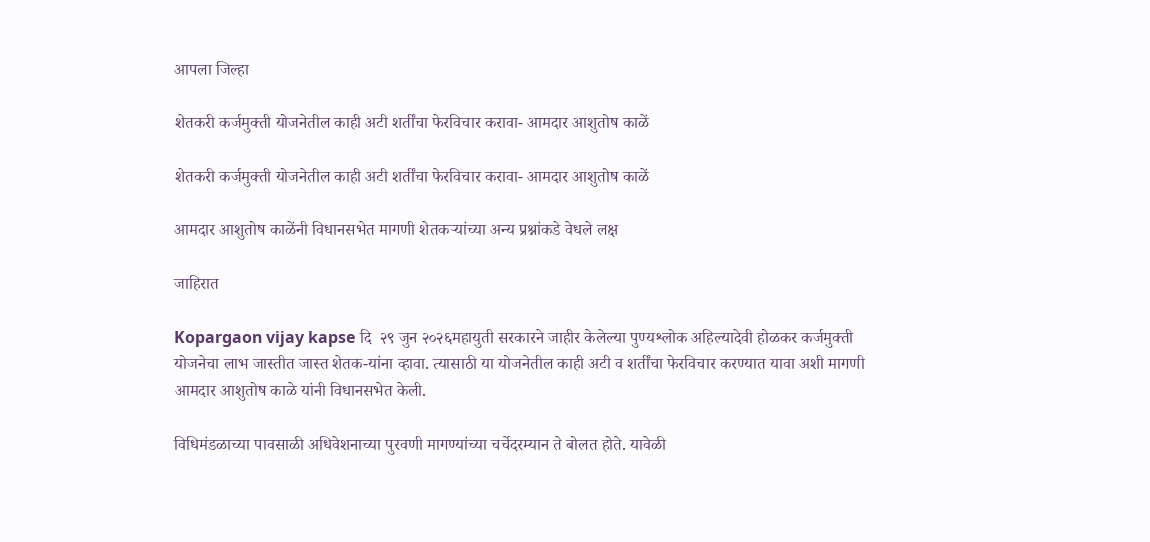आपला जिल्हा

शेतकरी कर्जमुक्ती योजनेतील काही अटी शर्तींचा फेरविचार करावा- आमदार आशुतोष काळें

शेतकरी कर्जमुक्ती योजनेतील काही अटी शर्तींचा फेरविचार करावा- आमदार आशुतोष काळें

आमदार आशुतोष काळेंनी विधानसभेत मागणी शेतकऱ्यांच्या अन्य प्रश्नांकडे वेधले लक्ष

जाहिरात

Kopargaon vijay kapse दि  २९ जुन २०२६महायुती सरकारने जाहीर केलेल्या पुण्यश्लोक अहिल्यादेवी होळकर कर्जमुक्ती योजनेचा लाभ जास्तीत जास्त शेतक-यांना व्हावा. त्यासाठी या योजनेतील काही अटी व शर्तींचा फेरविचार करण्यात यावा अशी मागणी आमदार आशुतोष काळे यांनी विधानसभेत केली.

विधिमंडळाच्या पावसाळी अधिवेशनाच्या पुरवणी मागण्यांच्या चर्चेदरम्यान ते बोलत होते. यावेळी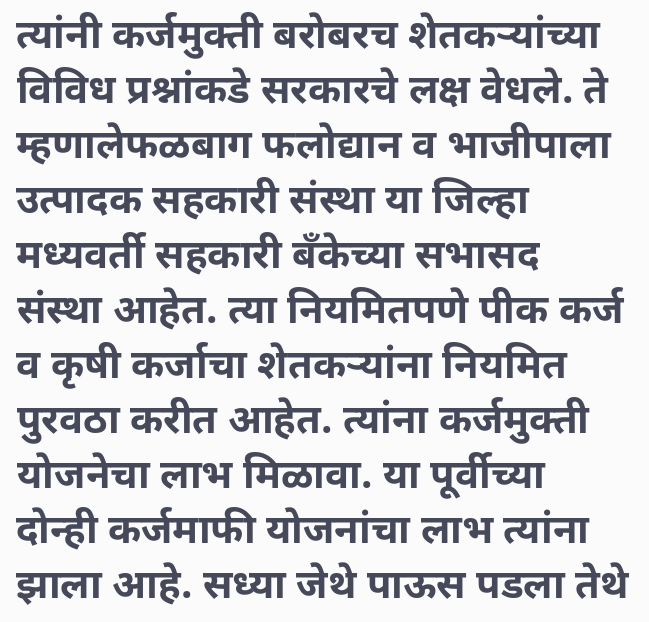त्यांनी कर्जमुक्ती बरोबरच शेतकऱ्यांच्या विविध प्रश्नांकडे सरकारचे लक्ष वेधले. ते म्हणालेफळबाग फलोद्यान व भाजीपाला उत्पादक सहकारी संस्था या जिल्हा मध्यवर्ती सहकारी बँकेच्या सभासद संस्था आहेत. त्या नियमितपणे पीक कर्ज व कृषी कर्जाचा शेतकऱ्यांना नियमित पुरवठा करीत आहेत. त्यांना कर्जमुक्ती योजनेचा लाभ मिळावा. या पूर्वीच्या दोन्ही कर्जमाफी योजनांचा लाभ त्यांना झाला आहे. सध्या जेथे पाऊस पडला तेथे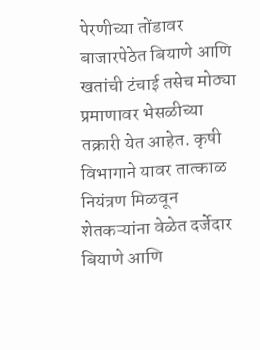पेरणीच्या तोंडावर बाजारपेठेत बियाणे आणि खतांची टंचाई तसेच मोठ्या प्रमाणावर भेसळीच्या तक्रारी येत आहेत. कृषी विभागाने यावर तात्काळ नियंत्रण मिळवून शेतकऱ्यांना वेळेत दर्जेदार बियाणे आणि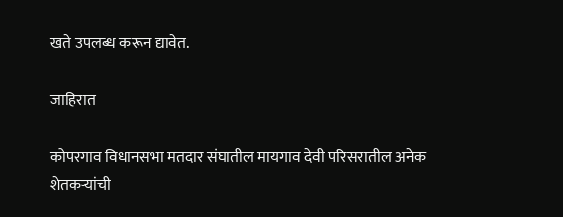खते उपलब्ध करून द्यावेत.

जाहिरात

कोपरगाव विधानसभा मतदार संघातील मायगाव देवी परिसरातील अनेक शेतकऱ्यांची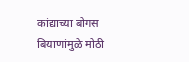कांद्याच्या बोगस बियाणांमुळे मोठी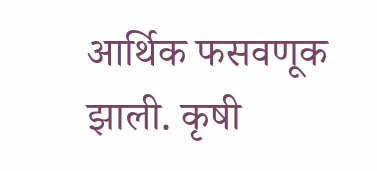आर्थिक फसवणूक झाली. कृषी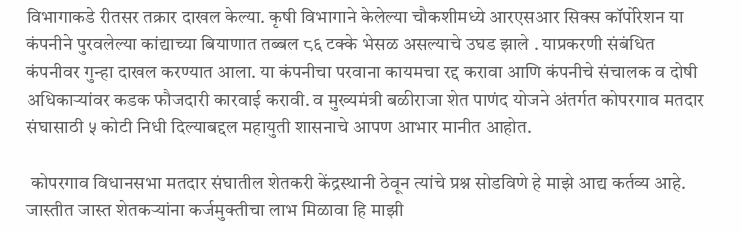विभागाकडे रीतसर तक्रार दाखल केल्या. कृषी विभागाने केलेल्या चौकशीमध्ये आरएसआर सिक्स कॉर्पोरेशन या कंपनीने पुरवलेल्या कांद्याच्या बियाणात तब्बल ८६ टक्के भेसळ असल्याचे उघड झाले . याप्रकरणी संबंधित कंपनीवर गुन्हा दाखल करण्यात आला. या कंपनीचा परवाना कायमचा रद्द करावा आणि कंपनीचे संचालक व दोषी अधिकाऱ्यांवर कडक फौजदारी कारवाई करावी. व मुख्यमंत्री बळीराजा शेत पाणंद योजने अंतर्गत कोपरगाव मतदार संघासाठी ५ कोटी निधी दिल्याबद्दल महायुती शासनाचे आपण आभार मानीत आहोत.

 कोपरगाव विधानसभा मतदार संघातील शेतकरी केंद्रस्थानी ठेवून त्यांचे प्रश्न सोडविणे हे माझे आद्य कर्तव्य आहे. जास्तीत जास्त शेतकऱ्यांना कर्जमुक्तीचा लाभ मिळावा हि माझी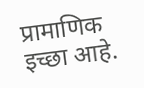प्रामाणिक इच्छा आहे.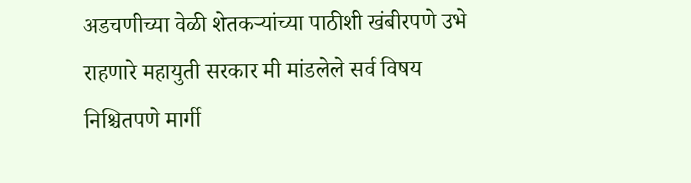अडचणीच्या वेळी शेतकऱ्यांच्या पाठीशी खंबीरपणे उभे राहणारे महायुती सरकार मी मांडलेले सर्व विषय निश्चितपणे मार्गी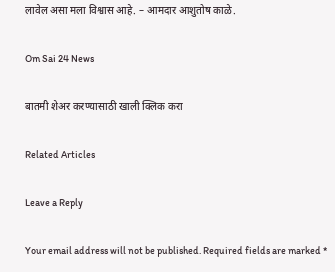लावेल असा मला विश्वास आहे. – आमदार आशुतोष काळे.

Om Sai 24 News

बातमी शेअर करण्यासाठी खाली क्लिक करा

Related Articles

Leave a Reply

Your email address will not be published. Required fields are marked *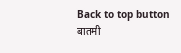Back to top button
बातमी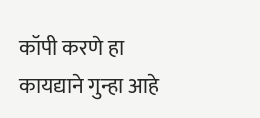कॉपी करणे हा कायद्याने गुन्हा आहे